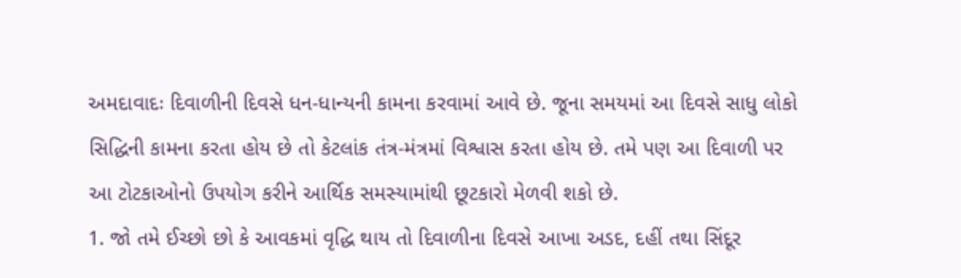અમદાવાદઃ દિવાળીની દિવસે ધન-ધાન્યની કામના કરવામાં આવે છે. જૂના સમયમાં આ દિવસે સાધુ લોકો સિદ્ધિની કામના કરતા હોય છે તો કેટલાંક તંત્ર-મંત્રમાં વિશ્વાસ કરતા હોય છે. તમે પણ આ દિવાળી પર આ ટોટકાઓનો ઉપયોગ કરીને આર્થિક સમસ્યામાંથી છૂટકારો મેળવી શકો છે.
1. જો તમે ઈચ્છો છો કે આવકમાં વૃદ્ધિ થાય તો દિવાળીના દિવસે આખા અડદ, દહીં તથા સિંદૂર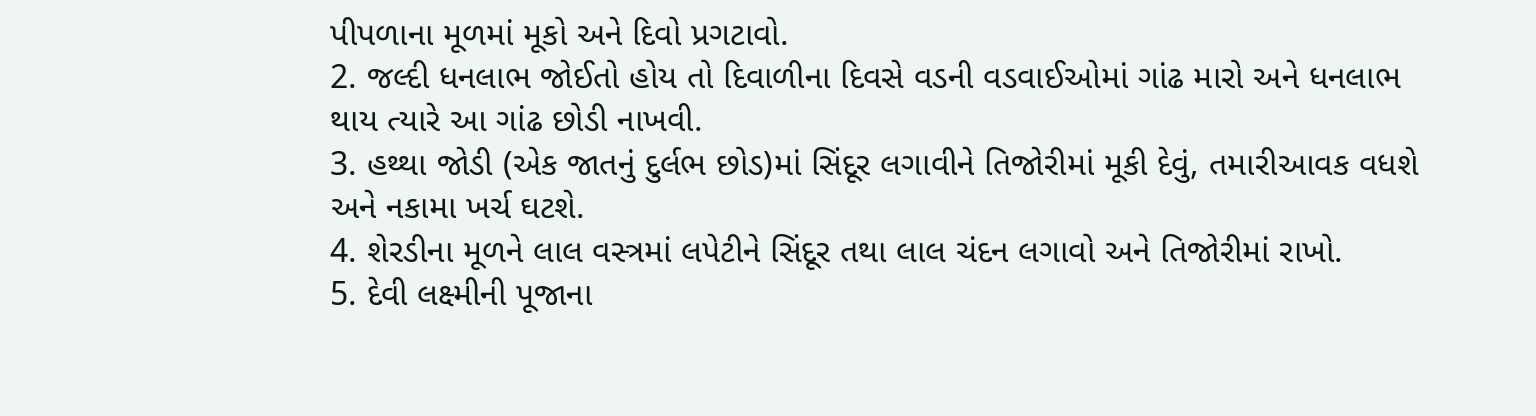પીપળાના મૂળમાં મૂકો અને દિવો પ્રગટાવો.
2. જલ્દી ધનલાભ જોઈતો હોય તો દિવાળીના દિવસે વડની વડવાઈઓમાં ગાંઢ મારો અને ધનલાભ થાય ત્યારે આ ગાંઢ છોડી નાખવી.
3. હથ્થા જોડી (એક જાતનું દુર્લભ છોડ)માં સિંદૂર લગાવીને તિજોરીમાં મૂકી દેવું, તમારીઆવક વધશે અને નકામા ખર્ચ ઘટશે.
4. શેરડીના મૂળને લાલ વસ્ત્રમાં લપેટીને સિંદૂર તથા લાલ ચંદન લગાવો અને તિજોરીમાં રાખો.
5. દેવી લક્ષ્મીની પૂજાના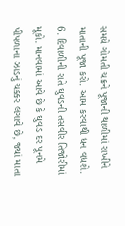સમયે ગોમતી ચક્રને પૂજાની થાળીમાં રાખીને માતાની પૂજા કરો. આમ કરવાથી ધન વધશે.
6. દિવાળીની રાતે ઘુવડની તસવીર તિજોરીમાં મૂકો. માનવામાં આવે છે કે ઘુવડ દર પૂનમે પીપળાના ઝાડનું ચક્કર લગાવે છે, જ્યાં માતા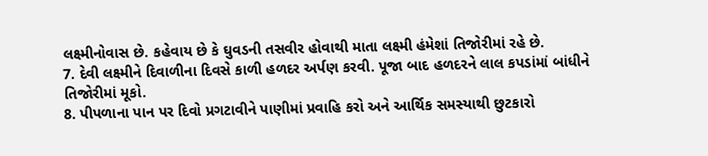લક્ષ્મીનોવાસ છે. કહેવાય છે કે ઘુવડની તસવીર હોવાથી માતા લક્ષ્મી હંમેશાં તિજોરીમાં રહે છે.
7. દેવી લક્ષ્મીને દિવાળીના દિવસે કાળી હળદર અર્પણ કરવી. પૂજા બાદ હળદરને લાલ કપડાંમાં બાંધીને તિજોરીમાં મૂકો.
8. પીપળાના પાન પર દિવો પ્રગટાવીને પાણીમાં પ્રવાહિ કરો અને આર્થિક સમસ્યાથી છુટકારો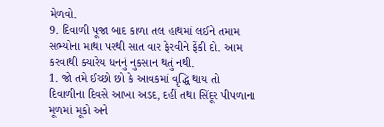મેળવો.
9. દિવાળી પૂજા બાદ કાળા તલ હાથમાં લઈને તમામ સભ્યોના માથા પરથી સાત વાર ફેરવીને ફેંકી દો. આમ કરવાથી ક્યારેય ધનનું નુકસાન થતું નથી.
1. જો તમે ઈચ્છો છો કે આવકમાં વૃદ્ધિ થાય તો દિવાળીના દિવસે આખા અડદ, દહીં તથા સિંદૂર પીપળાના મૂળમાં મૂકો અને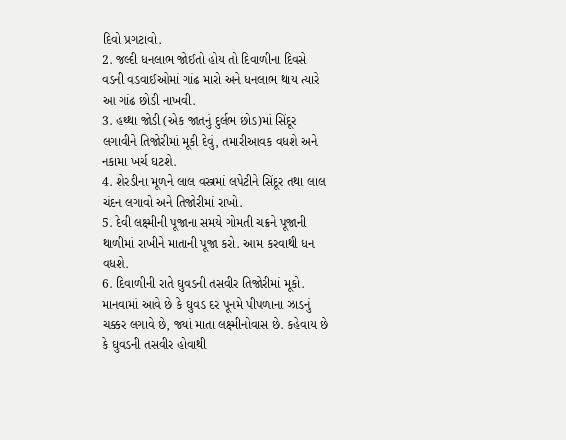દિવો પ્રગટાવો.
2. જલ્દી ધનલાભ જોઈતો હોય તો દિવાળીના દિવસે વડની વડવાઈઓમાં ગાંઢ મારો અને ધનલાભ થાય ત્યારે આ ગાંઢ છોડી નાખવી.
3. હથ્થા જોડી (એક જાતનું દુર્લભ છોડ)માં સિંદૂર લગાવીને તિજોરીમાં મૂકી દેવું, તમારીઆવક વધશે અને નકામા ખર્ચ ઘટશે.
4. શેરડીના મૂળને લાલ વસ્ત્રમાં લપેટીને સિંદૂર તથા લાલ ચંદન લગાવો અને તિજોરીમાં રાખો.
5. દેવી લક્ષ્મીની પૂજાના સમયે ગોમતી ચક્રને પૂજાની થાળીમાં રાખીને માતાની પૂજા કરો. આમ કરવાથી ધન વધશે.
6. દિવાળીની રાતે ઘુવડની તસવીર તિજોરીમાં મૂકો. માનવામાં આવે છે કે ઘુવડ દર પૂનમે પીપળાના ઝાડનું ચક્કર લગાવે છે, જ્યાં માતા લક્ષ્મીનોવાસ છે. કહેવાય છે કે ઘુવડની તસવીર હોવાથી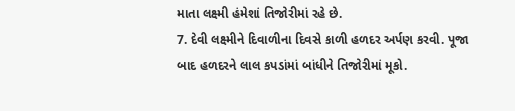માતા લક્ષ્મી હંમેશાં તિજોરીમાં રહે છે.
7. દેવી લક્ષ્મીને દિવાળીના દિવસે કાળી હળદર અર્પણ કરવી. પૂજા બાદ હળદરને લાલ કપડાંમાં બાંધીને તિજોરીમાં મૂકો.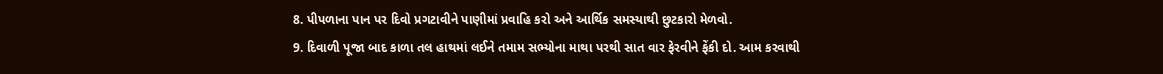8. પીપળાના પાન પર દિવો પ્રગટાવીને પાણીમાં પ્રવાહિ કરો અને આર્થિક સમસ્યાથી છુટકારો મેળવો.
9. દિવાળી પૂજા બાદ કાળા તલ હાથમાં લઈને તમામ સભ્યોના માથા પરથી સાત વાર ફેરવીને ફેંકી દો. આમ કરવાથી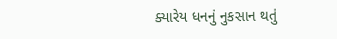ક્યારેય ધનનું નુકસાન થતું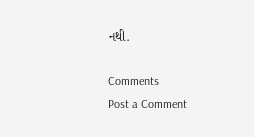નથી.

Comments
Post a Comment